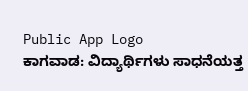Public App Logo
ಕಾಗವಾಡ: ವಿದ್ಯಾರ್ಥಿಗಳು ಸಾಧನೆಯತ್ತ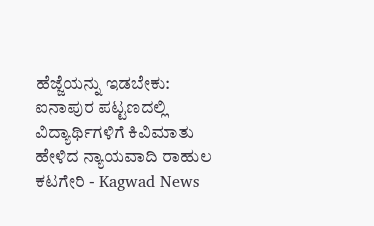ಹೆಜ್ಜೆಯನ್ನು ಇಡಬೇಕು: ಐನಾಪುರ ಪಟ್ಟಣದಲ್ಲಿ ವಿದ್ಯಾರ್ಥಿಗಳಿಗೆ ಕಿವಿಮಾತು ಹೇಳಿದ ನ್ಯಾಯವಾದಿ ರಾಹುಲ ಕಟಗೇರಿ - Kagwad News